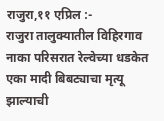राजुरा,११ एप्रिल :-
राजुरा तालुक्यातील विहिरगाव नाका परिसरात रेल्वेच्या धडकेत एका मादी बिबट्याचा मृत्यू झाल्याची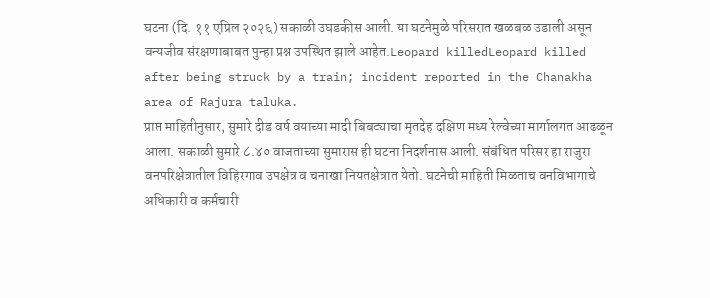घटना (दि. ११ एप्रिल २०२६) सकाळी उघडकीस आली. या घटनेमुळे परिसरात खळबळ उडाली असून वन्यजीव संरक्षणाबाबत पुन्हा प्रश्न उपस्थित झाले आहेत.Leopard killedLeopard killed after being struck by a train; incident reported in the Chanakha area of Rajura taluka.
प्राप्त माहितीनुसार, सुमारे दीड वर्ष वयाच्या मादी बिबट्याचा मृतदेह दक्षिण मध्य रेल्वेच्या मार्गालगत आढळून आला. सकाळी सुमारे ८.४० वाजताच्या सुमारास ही घटना निदर्शनास आली. संबंधित परिसर हा राजुरा वनपरिक्षेत्रातील विहिरगाव उपक्षेत्र व चनाखा नियतक्षेत्रात येतो. घटनेची माहिती मिळताच वनविभागाचे अधिकारी व कर्मचारी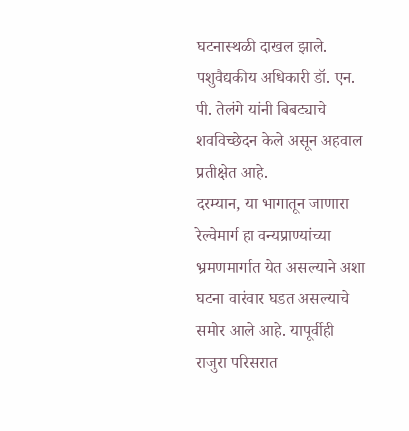घटनास्थळी दाखल झाले. पशुवैद्यकीय अधिकारी डॉ. एन. पी. तेलंगे यांनी बिबट्याचे शवविच्छेदन केले असून अहवाल प्रतीक्षेत आहे.
दरम्यान, या भागातून जाणारा रेल्वेमार्ग हा वन्यप्राण्यांच्या भ्रमणमार्गात येत असल्याने अशा घटना वारंवार घडत असल्याचे समोर आले आहे. यापूर्वीही राजुरा परिसरात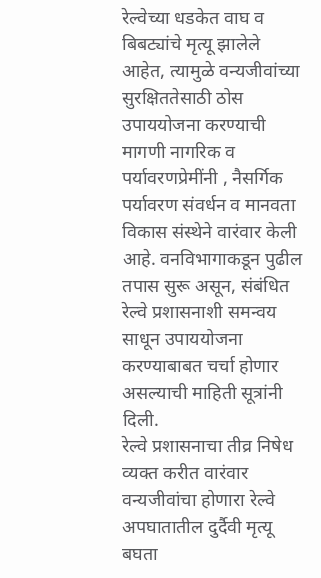रेल्वेच्या धडकेत वाघ व बिबट्यांचे मृत्यू झालेले आहेत, त्यामुळे वन्यजीवांच्या सुरक्षिततेसाठी ठोस उपाययोजना करण्याची मागणी नागरिक व पर्यावरणप्रेमींनी , नैसर्गिक पर्यावरण संवर्धन व मानवता विकास संस्थेने वारंवार केली आहे. वनविभागाकडून पुढील तपास सुरू असून, संबंधित रेल्वे प्रशासनाशी समन्वय साधून उपाययोजना करण्याबाबत चर्चा होणार असल्याची माहिती सूत्रांनी दिली.
रेल्वे प्रशासनाचा तीव्र निषेध व्यक्त करीत वारंवार वन्यजीवांचा होणारा रेल्वे अपघातातील दुर्दैवी मृत्यू बघता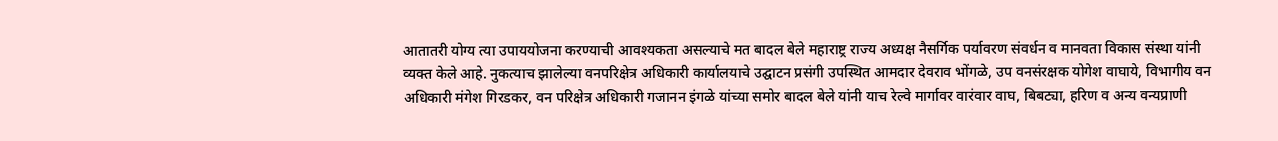आतातरी योग्य त्या उपाययोजना करण्याची आवश्यकता असल्याचे मत बादल बेले महाराष्ट्र राज्य अध्यक्ष नैसर्गिक पर्यावरण संवर्धन व मानवता विकास संस्था यांनी व्यक्त केले आहे. नुकत्याच झालेल्या वनपरिक्षेत्र अधिकारी कार्यालयाचे उद्घाटन प्रसंगी उपस्थित आमदार देवराव भोंगळे, उप वनसंरक्षक योगेश वाघाये, विभागीय वन अधिकारी मंगेश गिरडकर, वन परिक्षेत्र अधिकारी गजानन इंगळे यांच्या समोर बादल बेले यांनी याच रेल्वे मार्गावर वारंवार वाघ, बिबट्या, हरिण व अन्य वन्यप्राणी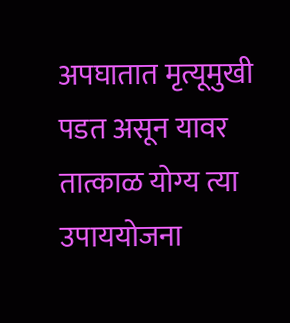अपघातात मृत्यूमुखी पडत असून यावर तात्काळ योग्य त्या उपाययोजना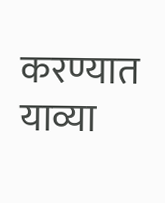करण्यात याव्या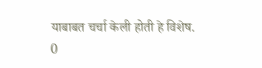याबाबत चर्चा केली होती हे विशेष.
0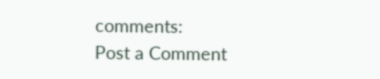comments:
Post a Comment